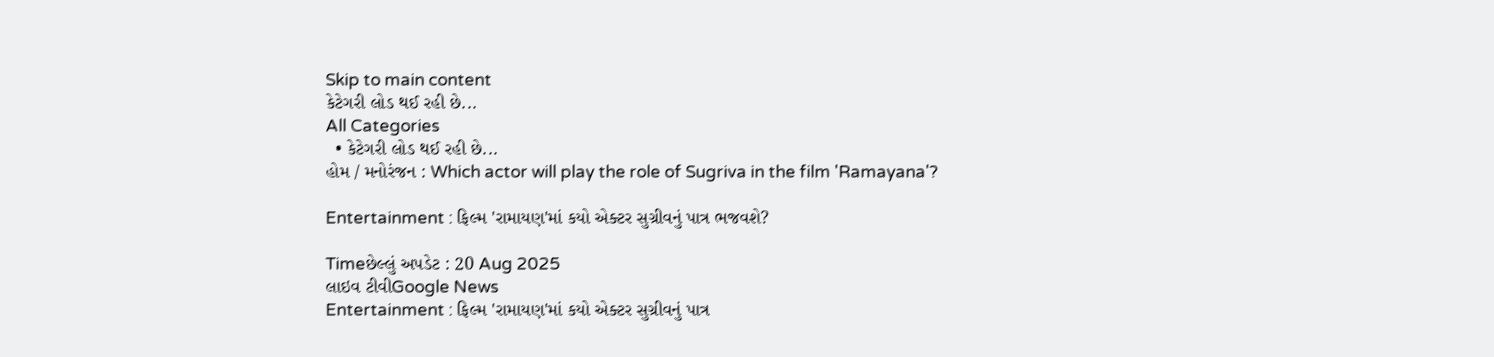Skip to main content
કેટેગરી લોડ થઈ રહી છે...
All Categories
  • કેટેગરી લોડ થઈ રહી છે...
હોમ / મનોરંજન : Which actor will play the role of Sugriva in the film 'Ramayana'?

Entertainment : ફિલ્મ 'રામાયણ'માં કયો એક્ટર સુગ્રીવનું પાત્ર ભજવશે?

Timeછેલ્લું અપડેટ : 20 Aug 2025
લાઇવ ટીવીGoogle News
Entertainment : ફિલ્મ 'રામાયણ'માં કયો એક્ટર સુગ્રીવનું પાત્ર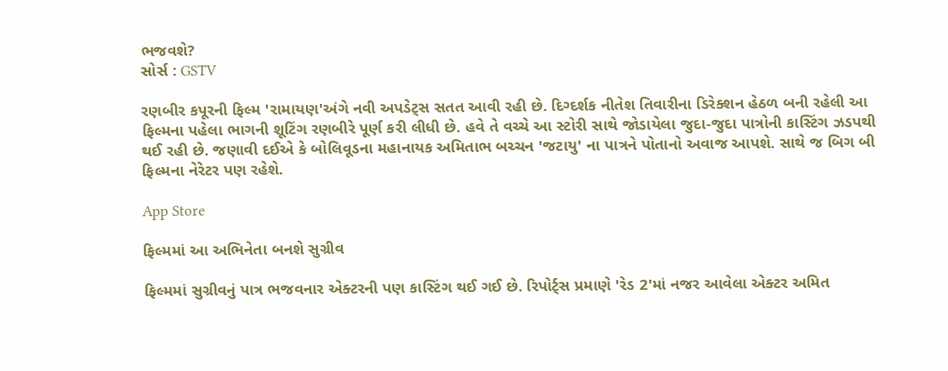ભજવશે?
સોર્સ : GSTV

રણબીર કપૂરની ફિલ્મ 'રામાયણ'અંગે નવી અપડેટ્સ સતત આવી રહી છે. દિગ્દર્શક નીતેશ તિવારીના ડિરેક્શન હેઠળ બની રહેલી આ ફિલ્મના પહેલા ભાગની શૂટિંગ રણબીરે પૂર્ણ કરી લીધી છે. હવે તે વચ્ચે આ સ્ટોરી સાથે જોડાયેલા જુદા-જુદા પાત્રોની કાસ્ટિંગ ઝડપથી થઈ રહી છે. જણાવી દઈએ કે બોલિવૂડના મહાનાયક અમિતાભ બચ્ચન 'જટાયુ' ના પાત્રને પોતાનો અવાજ આપશે. સાથે જ બિગ બી ફિલ્મના નેરેટર પણ રહેશે.

App Store

ફિલ્મમાં આ અભિનેતા બનશે સુગ્રીવ

ફિલ્મમાં સુગ્રીવનું પાત્ર ભજવનાર એક્ટરની પણ કાસ્ટિંગ થઈ ગઈ છે. રિપોર્ટ્સ પ્રમાણે 'રેડ 2'માં નજર આવેલા એક્ટર અમિત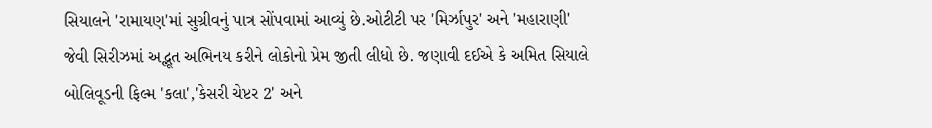સિયાલને 'રામાયણ'માં સુગ્રીવનું પાત્ર સોંપવામાં આવ્યું છે.ઓટીટી પર 'મિર્ઝાપુર' અને 'મહારાણી' જેવી સિરીઝમાં અદ્ભૂત અભિનય કરીને લોકોનો પ્રેમ જીતી લીધો છે. જણાવી દઈએ કે અમિત સિયાલે બોલિવૂડની ફિલ્મ 'કલા','કેસરી ચેપ્ટર 2' અને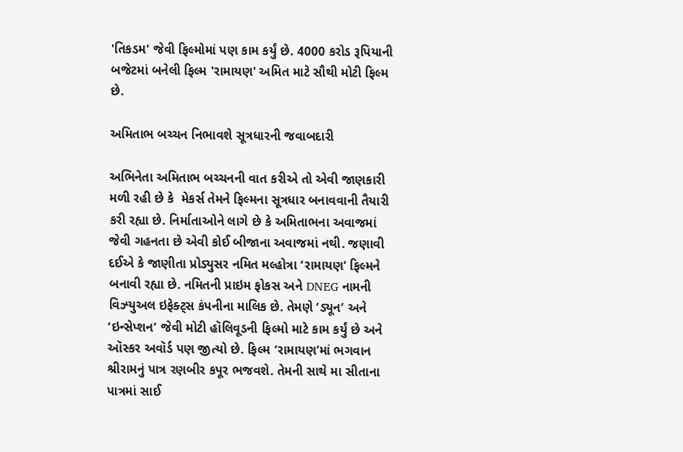'તિકડમ' જેવી ફિલ્મોમાં પણ કામ કર્યું છે. 4000 કરોડ રૂપિયાની બજેટમાં બનેલી ફિલ્મ 'રામાયણ' અમિત માટે સૌથી મોટી ફિલ્મ છે.

અમિતાભ બચ્ચન નિભાવશે સૂત્રધારની જવાબદારી

અભિનેતા અમિતાભ બચ્ચનની વાત કરીએ તો એવી જાણકારી મળી રહી છે કે  મેકર્સ તેમને ફિલ્મના સૂત્રધાર બનાવવાની તૈયારી કરી રહ્યા છે. નિર્માતાઓને લાગે છે કે અમિતાભના અવાજમાં જેવી ગહનતા છે એવી કોઈ બીજાના અવાજમાં નથી. જણાવી દઈએ કે જાણીતા પ્રોડ્યુસર નમિત મલ્હોત્રા ‘રામાયણ’ ફિલ્મને બનાવી રહ્યા છે. નમિતની પ્રાઇમ ફોકસ અને DNEG નામની વિઝ્યુઅલ ઇફેક્ટ્સ કંપનીના માલિક છે. તેમણે ‘ડ્યૂન’ અને ‘ઇન્સેપ્શન’ જેવી મોટી હૉલિવૂડની ફિલ્મો માટે કામ કર્યું છે અને ઑસ્કર અવૉર્ડ પણ જીત્યો છે. ફિલ્મ ‘રામાયણ’માં ભગવાન શ્રીરામનું પાત્ર રણબીર કપૂર ભજવશે. તેમની સાથે મા સીતાના પાત્રમાં સાઈ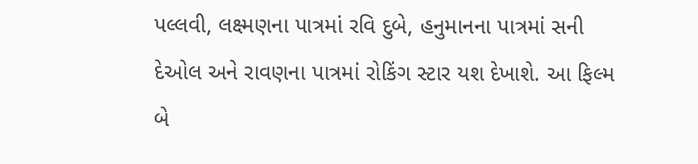પલ્લવી, લક્ષ્મણના પાત્રમાં રવિ દુબે, હનુમાનના પાત્રમાં સની દેઓલ અને રાવણના પાત્રમાં રોકિંગ સ્ટાર યશ દેખાશે. આ ફિલ્મ બે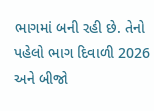ભાગમાં બની રહી છે. તેનો પહેલો ભાગ દિવાળી 2026 અને બીજો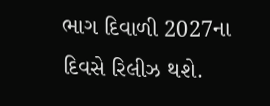ભાગ દિવાળી 2027ના દિવસે રિલીઝ થશે.